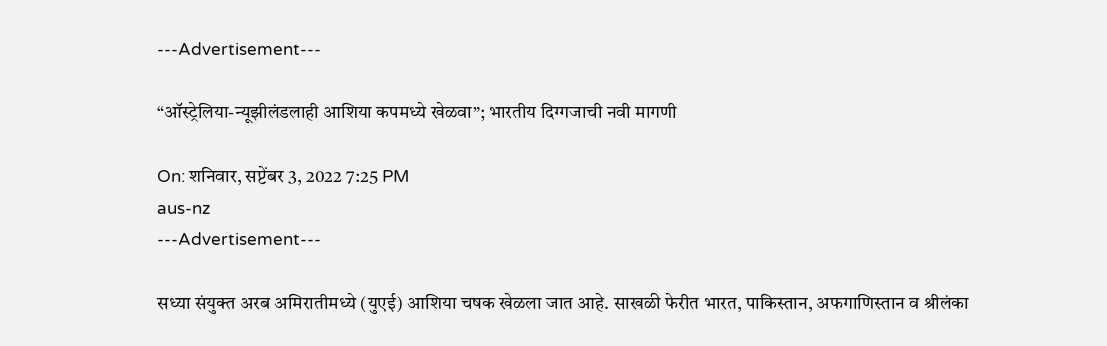---Advertisement---

“ऑस्ट्रेलिया-न्यूझीलंडलाही आशिया कपमध्ये खेळवा”; भारतीय दिग्गजाची नवी मागणी

On: शनिवार, सप्टेंबर 3, 2022 7:25 PM
aus-nz
---Advertisement---

सध्या संयुक्त अरब अमिरातीमध्ये (युएई) आशिया चषक खेळला जात आहे. साखळी फेरीत भारत, पाकिस्तान, अफगाणिस्तान व श्रीलंका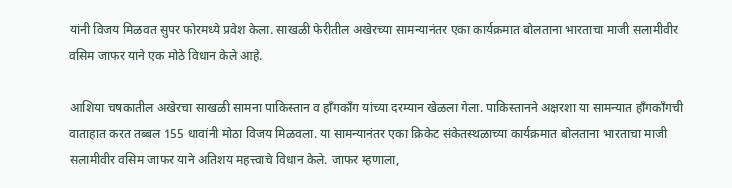यांनी विजय मिळवत सुपर फोरमध्ये प्रवेश केला. साखळी फेरीतील अखेरच्या सामन्यानंतर एका कार्यक्रमात बोलताना भारताचा माजी सलामीवीर वसिम जाफर याने एक मोठे विधान केले आहे.

आशिया चषकातील अखेरचा साखळी सामना पाकिस्तान व हॉंगकॉंग यांच्या दरम्यान खेळला गेला. पाकिस्तानने अक्षरशा या सामन्यात हॉंगकॉंगची वाताहात करत तब्बल 155 धावांनी मोठा विजय मिळवला. या सामन्यानंतर एका क्रिकेट संकेतस्थळाच्या कार्यक्रमात बोलताना भारताचा माजी सलामीवीर वसिम जाफर याने अतिशय महत्त्वाचे विधान केले. जाफर म्हणाला,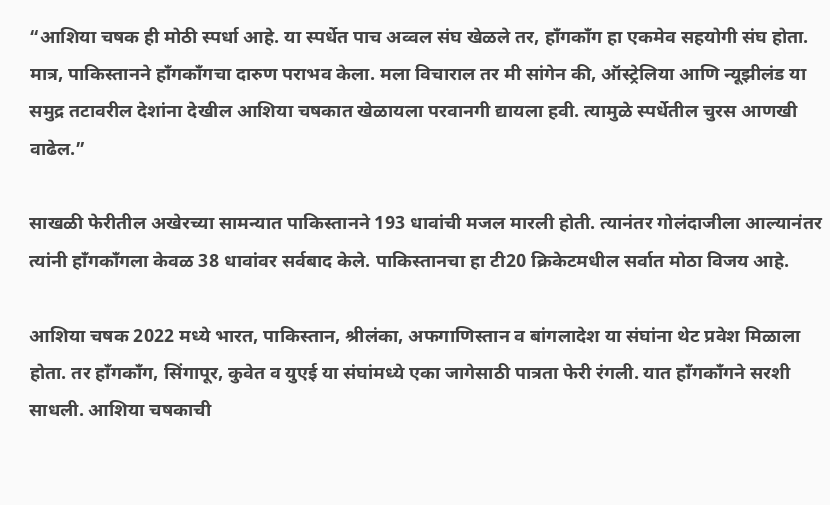“आशिया चषक ही मोठी स्पर्धा आहे. या स्पर्धेत पाच अव्वल संघ खेळले तर, हाँगकाँग हा एकमेव सहयोगी संघ होता. मात्र, पाकिस्तानने हॉंगकॉंगचा दारुण पराभव केला. मला विचाराल तर मी सांगेन की, ऑस्ट्रेलिया आणि न्यूझीलंड या समुद्र तटावरील देशांना देखील आशिया चषकात खेळायला परवानगी द्यायला हवी. त्यामुळे स्पर्धेतील चुरस आणखी वाढेल.”

साखळी फेरीतील अखेरच्या सामन्यात पाकिस्तानने 193 धावांची मजल मारली होती. त्यानंतर गोलंदाजीला आल्यानंतर त्यांनी हाँगकाँगला केवळ 38 धावांवर सर्वबाद केले. पाकिस्तानचा हा टी20 क्रिकेटमधील सर्वात मोठा विजय आहे.

आशिया चषक 2022 मध्ये भारत, पाकिस्तान, श्रीलंका, अफगाणिस्तान व बांगलादेश या संघांना थेट प्रवेश मिळाला होता. तर हाँगकाँग, सिंगापूर, कुवेत व युएई या संघांमध्ये एका जागेसाठी पात्रता फेरी रंगली. यात हॉंगकॉंगने सरशी साधली. आशिया चषकाची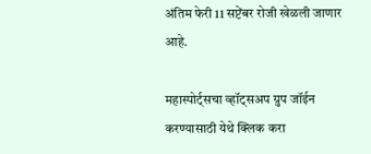अंतिम फेरी 11 सप्टेंबर रोजी खेळली जाणार आहे.

महास्पोर्ट्सचा व्हॉट्सअप ग्रुप जॉईन करण्यासाठी येथे क्लिक करा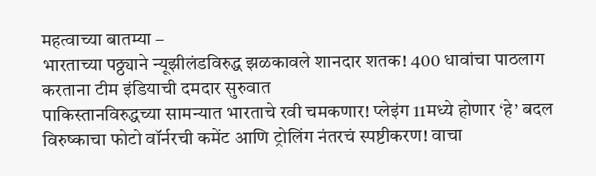महत्वाच्या बातम्या –
भारताच्या पठ्ठ्याने न्यूझीलंडविरुद्ध झळकावले शानदार शतक! 400 धावांचा पाठलाग करताना टीम इंडियाची दमदार सुरुवात
पाकिस्तानविरुद्धच्या सामन्यात भारताचे रवी चमकणार! प्लेइंग 11मध्ये होणार ‘हे’ बदल
विरुष्काचा फोटो वॉर्नरची कमेंट आणि ट्रोलिंग नंतरचं स्पष्टीकरण! वाचा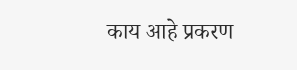काय आहे प्रकरण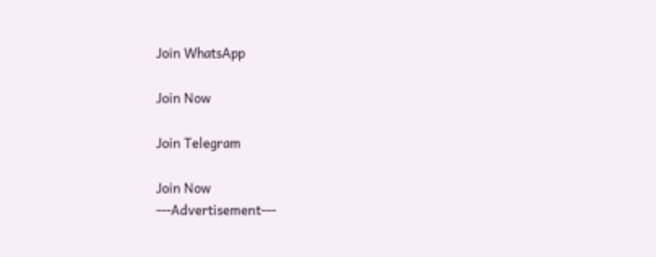Join WhatsApp

Join Now

Join Telegram

Join Now
---Advertisement---